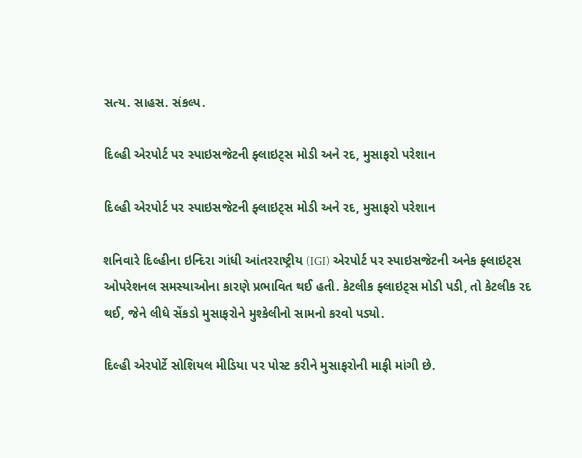સત્ય. સાહસ. સંકલ્પ.

દિલ્હી એરપોર્ટ પર સ્પાઇસજેટની ફ્લાઇટ્સ મોડી અને રદ, મુસાફરો પરેશાન

દિલ્હી એરપોર્ટ પર સ્પાઇસજેટની ફ્લાઇટ્સ મોડી અને રદ, મુસાફરો પરેશાન

શનિવારે દિલ્હીના ઇન્દિરા ગાંધી આંતરરાષ્ટ્રીય (IGI) એરપોર્ટ પર સ્પાઇસજેટની અનેક ફ્લાઇટ્સ ઓપરેશનલ સમસ્યાઓના કારણે પ્રભાવિત થઈ હતી. કેટલીક ફ્લાઇટ્સ મોડી પડી, તો કેટલીક રદ થઈ, જેને લીધે સેંકડો મુસાફરોને મુશ્કેલીનો સામનો કરવો પડ્યો.

દિલ્હી એરપોર્ટે સોશિયલ મીડિયા પર પોસ્ટ કરીને મુસાફરોની માફી માંગી છે.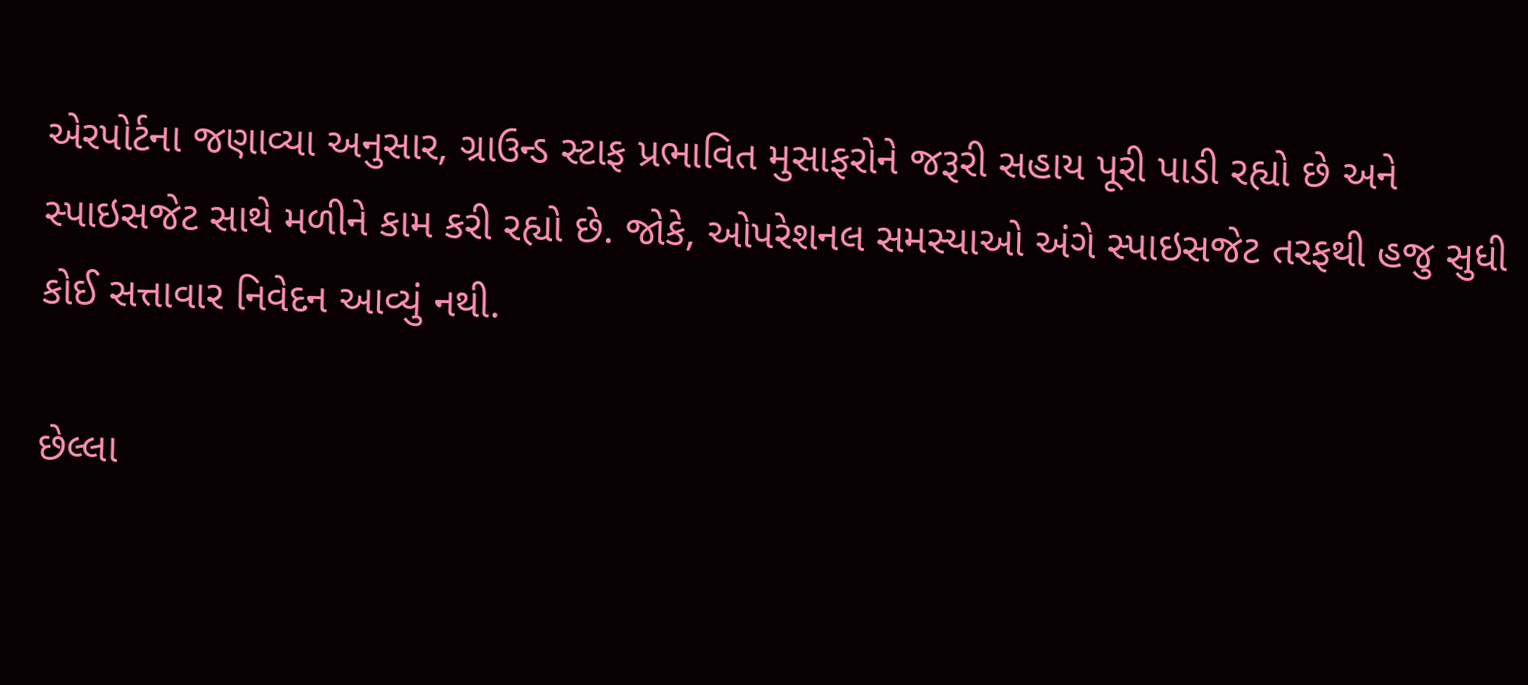એરપોર્ટના જણાવ્યા અનુસાર, ગ્રાઉન્ડ સ્ટાફ પ્રભાવિત મુસાફરોને જરૂરી સહાય પૂરી પાડી રહ્યો છે અને સ્પાઇસજેટ સાથે મળીને કામ કરી રહ્યો છે. જોકે, ઓપરેશનલ સમસ્યાઓ અંગે સ્પાઇસજેટ તરફથી હજુ સુધી કોઈ સત્તાવાર નિવેદન આવ્યું નથી.

છેલ્લા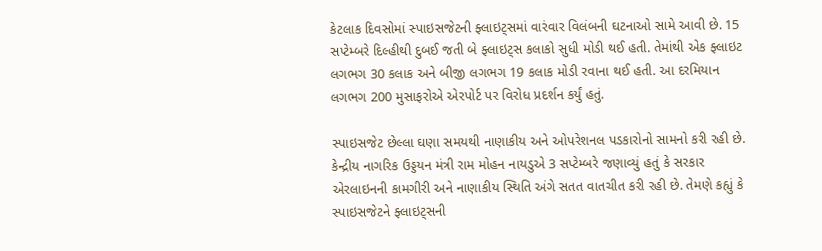કેટલાક દિવસોમાં સ્પાઇસજેટની ફ્લાઇટ્સમાં વારંવાર વિલંબની ઘટનાઓ સામે આવી છે. 15 સપ્ટેમ્બરે દિલ્હીથી દુબઈ જતી બે ફ્લાઇટ્સ કલાકો સુધી મોડી થઈ હતી. તેમાંથી એક ફ્લાઇટ લગભગ 30 કલાક અને બીજી લગભગ 19 કલાક મોડી રવાના થઈ હતી. આ દરમિયાન લગભગ 200 મુસાફરોએ એરપોર્ટ પર વિરોધ પ્રદર્શન કર્યું હતું.

સ્પાઇસજેટ છેલ્લા ઘણા સમયથી નાણાકીય અને ઓપરેશનલ પડકારોનો સામનો કરી રહી છે. કેન્દ્રીય નાગરિક ઉડ્ડયન મંત્રી રામ મોહન નાયડુએ 3 સપ્ટેમ્બરે જણાવ્યું હતું કે સરકાર એરલાઇનની કામગીરી અને નાણાકીય સ્થિતિ અંગે સતત વાતચીત કરી રહી છે. તેમણે કહ્યું કે સ્પાઇસજેટને ફ્લાઇટ્સની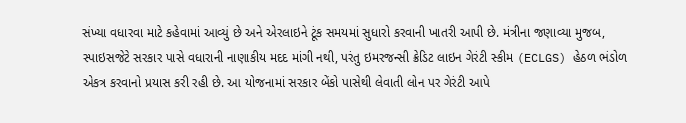સંખ્યા વધારવા માટે કહેવામાં આવ્યું છે અને એરલાઇને ટૂંક સમયમાં સુધારો કરવાની ખાતરી આપી છે. મંત્રીના જણાવ્યા મુજબ, સ્પાઇસજેટે સરકાર પાસે વધારાની નાણાકીય મદદ માંગી નથી, પરંતુ ઇમરજન્સી ક્રેડિટ લાઇન ગેરંટી સ્કીમ (ECLGS) હેઠળ ભંડોળ એકત્ર કરવાનો પ્રયાસ કરી રહી છે. આ યોજનામાં સરકાર બેંકો પાસેથી લેવાતી લોન પર ગેરંટી આપે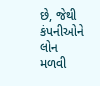છે, જેથી કંપનીઓને લોન મળવી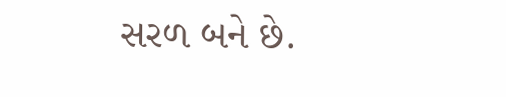સરળ બને છે.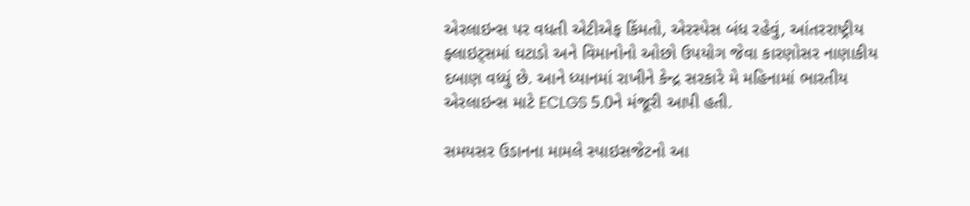એરલાઇન્સ પર વધતી એટીએફ કિંમતો, એરસ્પેસ બંધ રહેવું, આંતરરાષ્ટ્રીય ફ્લાઇટ્સમાં ઘટાડો અને વિમાનોનો ઓછો ઉપયોગ જેવા કારણોસર નાણાકીય દબાણ વધ્યું છે. આને ધ્યાનમાં રાખીને કેન્દ્ર સરકારે મે મહિનામાં ભારતીય એરલાઇન્સ માટે ECLGS 5.0ને મંજૂરી આપી હતી.

સમયસર ઉડાનના મામલે સ્પાઇસજેટનો આ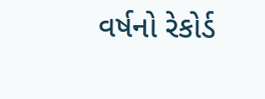વર્ષનો રેકોર્ડ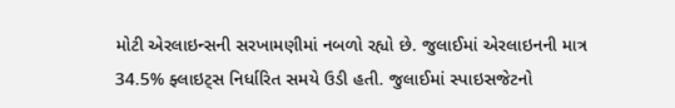મોટી એરલાઇન્સની સરખામણીમાં નબળો રહ્યો છે. જુલાઈમાં એરલાઇનની માત્ર 34.5% ફ્લાઇટ્સ નિર્ધારિત સમયે ઉડી હતી. જુલાઈમાં સ્પાઇસજેટનો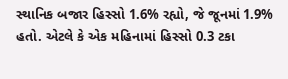સ્થાનિક બજાર હિસ્સો 1.6% રહ્યો, જે જૂનમાં 1.9% હતો. એટલે કે એક મહિનામાં હિસ્સો 0.3 ટકા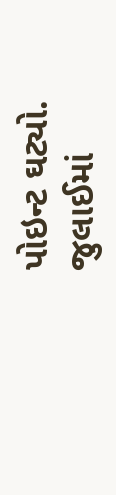પોઇન્ટ ઘટ્યો. જુલાઈમાં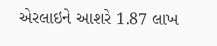એરલાઇને આશરે 1.87 લાખ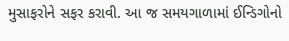મુસાફરોને સફર કરાવી. આ જ સમયગાળામાં ઈન્ડિગોનો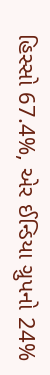હિસ્સો 67.4%, એર ઈન્ડિયા ગ્રુપનો 24%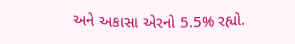અને અકાસા એરનો 5.5% રહ્યો.